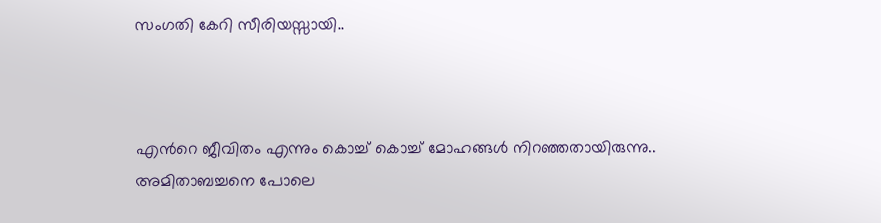സംഗതി കേറി സീരിയസ്സായി..



എന്‍റെ ജീവിതം എന്നും കൊച്ച് കൊച്ച് മോഹങ്ങള്‍ നിറഞ്ഞതായിരുന്നു..
അമിതാബച്ചനെ പോലെ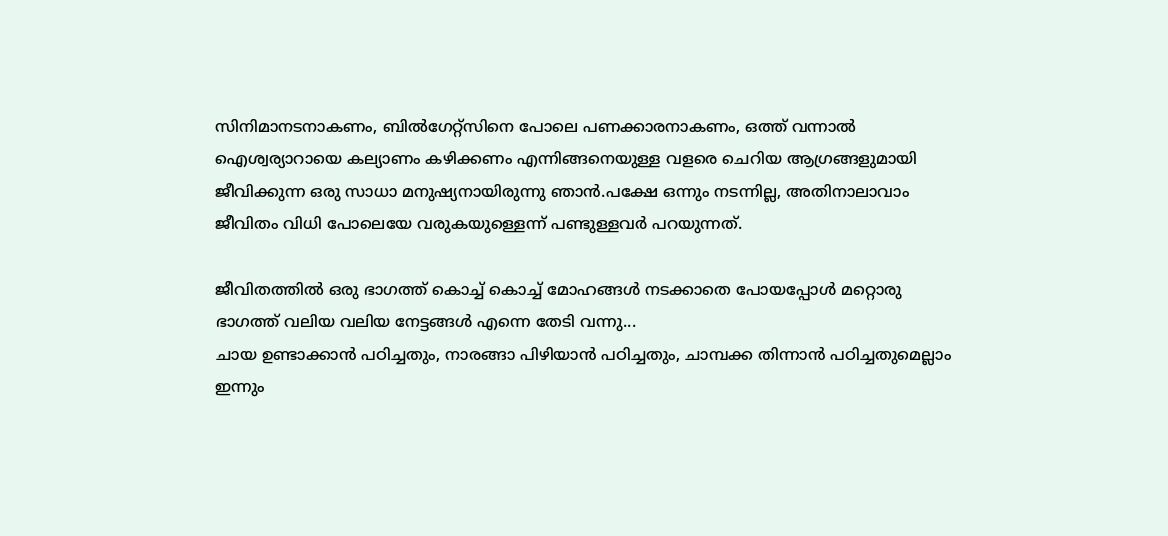സിനിമാനടനാകണം, ബില്‍ഗേറ്റ്സിനെ പോലെ പണക്കാരനാകണം, ഒത്ത് വന്നാല്‍ ഐശ്വര്യാറായെ കല്യാണം കഴിക്കണം എന്നിങ്ങനെയുള്ള വളരെ ചെറിയ ആഗ്രങ്ങളുമായി ജീവിക്കുന്ന ഒരു സാധാ മനുഷ്യനായിരുന്നു ഞാന്‍.പക്ഷേ ഒന്നും നടന്നില്ല, അതിനാലാവാം ജീവിതം വിധി പോലെയേ വരുകയുള്ളെന്ന് പണ്ടുള്ളവര്‍ പറയുന്നത്.

ജീവിതത്തില്‍ ഒരു ഭാഗത്ത് കൊച്ച് കൊച്ച് മോഹങ്ങള്‍ നടക്കാതെ പോയപ്പോള്‍ മറ്റൊരു ഭാഗത്ത് വലിയ വലിയ നേട്ടങ്ങള്‍ എന്നെ തേടി വന്നു...
ചായ ഉണ്ടാക്കാന്‍ പഠിച്ചതും, നാരങ്ങാ പിഴിയാന്‍ പഠിച്ചതും, ചാമ്പക്ക തിന്നാന്‍ പഠിച്ചതുമെല്ലാം ഇന്നും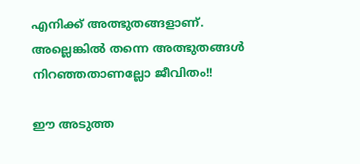എനിക്ക് അത്ഭുതങ്ങളാണ്.
അല്ലെങ്കില്‍ തന്നെ അത്ഭുതങ്ങള്‍ നിറഞ്ഞതാണല്ലോ ജീവിതം!!

ഈ അടുത്ത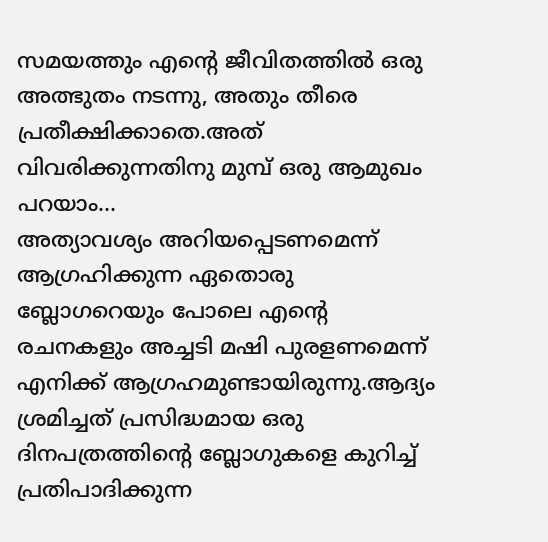സമയത്തും എന്‍റെ ജീവിതത്തില്‍ ഒരു അത്ഭുതം നടന്നു, അതും തീരെ പ്രതീക്ഷിക്കാതെ.അത് വിവരിക്കുന്നതിനു മുമ്പ് ഒരു ആമുഖം പറയാം...
അത്യാവശ്യം അറിയപ്പെടണമെന്ന് ആഗ്രഹിക്കുന്ന ഏതൊരു ബ്ലോഗറെയും പോലെ എന്‍റെ രചനകളും അച്ചടി മഷി പുരളണമെന്ന് എനിക്ക് ആഗ്രഹമുണ്ടായിരുന്നു.ആദ്യം ശ്രമിച്ചത് പ്രസിദ്ധമായ ഒരു ദിനപത്രത്തിന്‍റെ ബ്ലോഗുകളെ കുറിച്ച് പ്രതിപാദിക്കുന്ന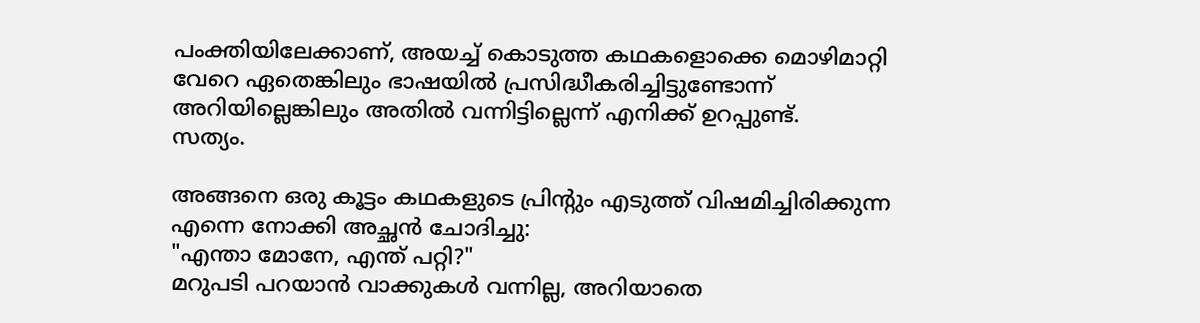പംക്തിയിലേക്കാണ്, അയച്ച് കൊടുത്ത കഥകളൊക്കെ മൊഴിമാറ്റി വേറെ ഏതെങ്കിലും ഭാഷയില്‍ പ്രസിദ്ധീകരിച്ചിട്ടുണ്ടോന്ന് അറിയില്ലെങ്കിലും അതില്‍ വന്നിട്ടില്ലെന്ന് എനിക്ക് ഉറപ്പുണ്ട്.
സത്യം.

അങ്ങനെ ഒരു കൂട്ടം കഥകളുടെ പ്രിന്‍റും എടുത്ത് വിഷമിച്ചിരിക്കുന്ന എന്നെ നോക്കി അച്ഛന്‍ ചോദിച്ചു:
"എന്താ മോനേ, എന്ത് പറ്റി?"
മറുപടി പറയാന്‍ വാക്കുകള്‍ വന്നില്ല, അറിയാതെ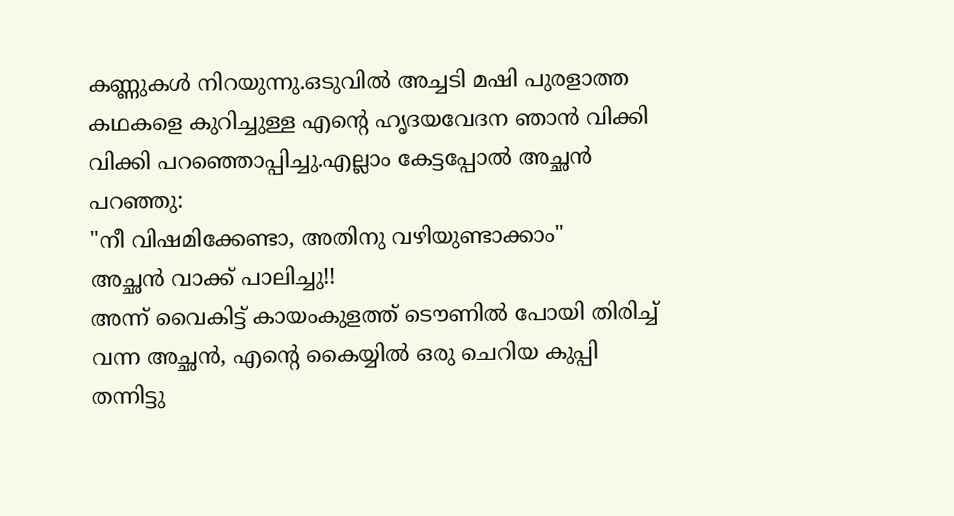കണ്ണുകള്‍ നിറയുന്നു.ഒടുവില്‍ അച്ചടി മഷി പുരളാത്ത കഥകളെ കുറിച്ചുള്ള എന്‍റെ ഹൃദയവേദന ഞാന്‍ വിക്കി വിക്കി പറഞ്ഞൊപ്പിച്ചു.എല്ലാം കേട്ടപ്പോല്‍ അച്ഛന്‍ പറഞ്ഞു:
"നീ വിഷമിക്കേണ്ടാ, അതിനു വഴിയുണ്ടാക്കാം"
അച്ഛന്‍ വാക്ക് പാലിച്ചു!!
അന്ന് വൈകിട്ട് കായംകുളത്ത് ടൌണില്‍ പോയി തിരിച്ച് വന്ന അച്ഛന്‍, എന്‍റെ കൈയ്യില്‍ ഒരു ചെറിയ കുപ്പി തന്നിട്ടു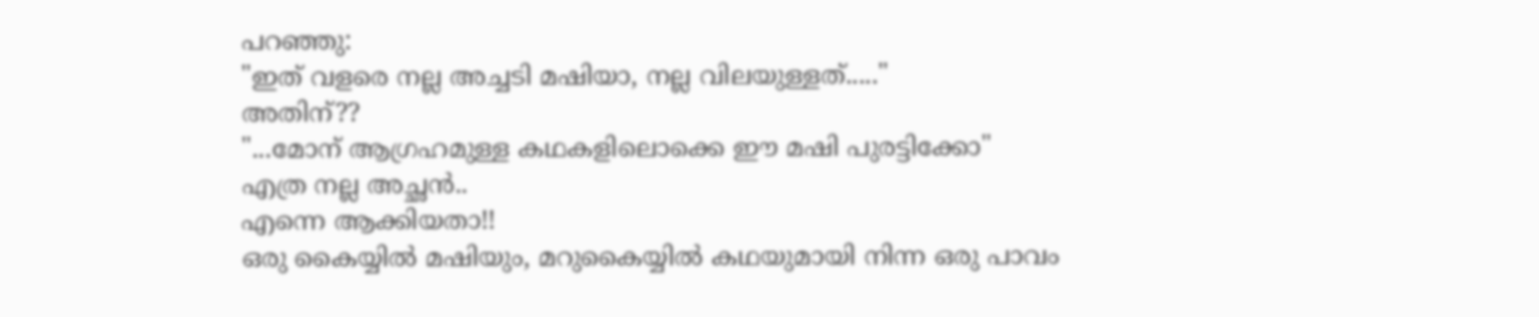പറഞ്ഞു:
"ഇത് വളരെ നല്ല അച്ചടി മഷിയാ, നല്ല വിലയുള്ളത്....."
അതിന്??
"...മോന്‌ ആഗ്രഹമുള്ള കഥകളിലൊക്കെ ഈ മഷി പുരട്ടിക്കോ"
എത്ര നല്ല അച്ഛന്‍..
എന്നെ ആക്കിയതാ!!
ഒരു കൈയ്യില്‍ മഷിയും, മറുകൈയ്യില്‍ കഥയുമായി നിന്ന ഒരു പാവം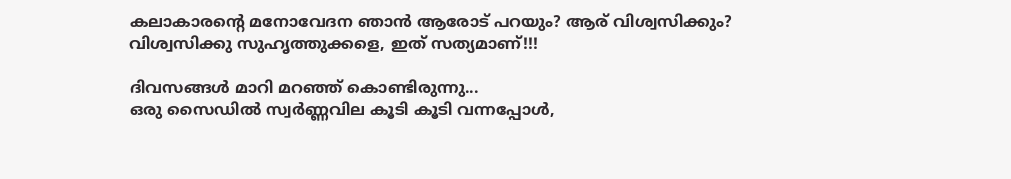കലാകാരന്‍റെ മനോവേദന ഞാന്‍ ആരോട് പറയും? ആര്‌ വിശ്വസിക്കും?
വിശ്വസിക്കു സുഹൃത്തുക്കളെ, ഇത് സത്യമാണ്!!!

ദിവസങ്ങള്‍ മാറി മറഞ്ഞ്‌ കൊണ്ടിരുന്നു...
ഒരു സൈഡില്‍ സ്വര്‍ണ്ണവില കൂടി കൂടി വന്നപ്പോള്‍,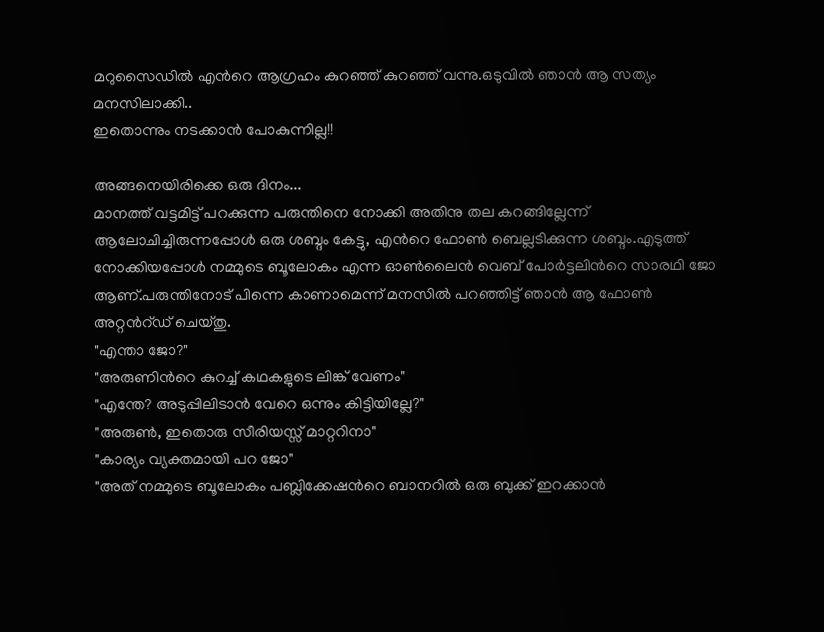മറുസൈഡില്‍ എന്‍റെ ആഗ്രഹം കുറഞ്ഞ് കുറഞ്ഞ് വന്നു.ഒടുവില്‍ ഞാന്‍ ആ സത്യം മനസിലാക്കി..
ഇതൊന്നും നടക്കാന്‍ പോകുന്നില്ല!!

അങ്ങനെയിരിക്കെ ഒരു ദിനം...
മാനത്ത് വട്ടമിട്ട് പറക്കുന്ന പരുന്തിനെ നോക്കി അതിനു തല കറങ്ങില്ലേന്ന് ആലോചിച്ചിരുന്നപ്പോള്‍ ഒരു ശബ്ദം കേട്ടു, എന്‍റെ ഫോണ്‍ ബെല്ലടിക്കുന്ന ശബ്ദം.എടുത്ത് നോക്കിയപ്പോള്‍ നമ്മുടെ ബൂലോകം എന്ന ഓണ്‍ലൈന്‍ വെബ് പോര്‍ട്ടലിന്‍റെ സാരഥി ജോ ആണ്.പരുന്തിനോട് പിന്നെ കാണാമെന്ന് മനസില്‍ പറഞ്ഞിട്ട് ഞാന്‍ ആ ഫോണ്‍ അറ്റന്‍റ്‌ഡ് ചെയ്തു.
"എന്താ ജോ?"
"അരുണിന്‍റെ കുറച്ച് കഥകളുടെ ലിങ്ക് വേണം"
"എന്തേ? അടുപ്പിലിടാന്‍ വേറെ ഒന്നും കിട്ടിയില്ലേ?"
"അരുണ്‍, ഇതൊരു സീരിയസ്സ് മാറ്ററിനാ"
"കാര്യം വ്യക്തമായി പറ ജോ"
"അത് നമ്മുടെ ബൂലോകം പബ്ലിക്കേഷന്‍റെ ബാനറില്‍ ഒരു ബുക്ക് ഇറക്കാന്‍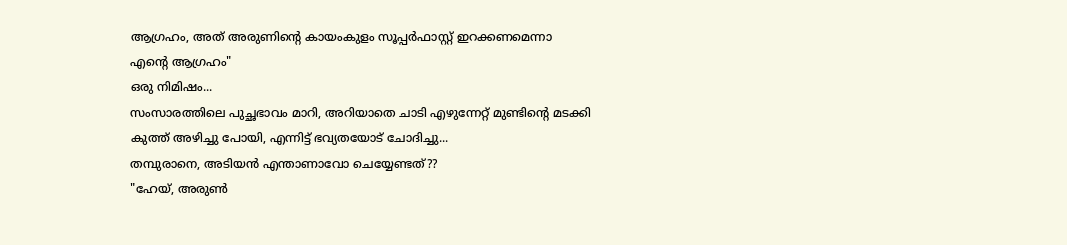ആഗ്രഹം, അത് അരുണിന്‍റെ കായംകുളം സൂപ്പര്‍ഫാസ്റ്റ് ഇറക്കണമെന്നാ എന്‍റെ ആഗ്രഹം"
ഒരു നിമിഷം...
സംസാരത്തിലെ പുച്ഛഭാവം മാറി, അറിയാതെ ചാടി എഴുന്നേറ്റ് മുണ്ടിന്‍റെ മടക്കി കുത്ത് അഴിച്ചു പോയി, എന്നിട്ട് ഭവ്യതയോട് ചോദിച്ചു...
തമ്പുരാനെ, അടിയന്‍ എന്താണാവോ ചെയ്യേണ്ടത്??
"ഹേയ്, അരുണ്‍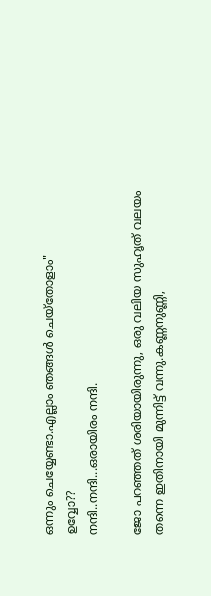ഒന്നും ചെയ്യേണ്ടാ.എല്ലാം ഞങ്ങള്‍ ചെയ്തോളാം"
ഉവ്വോ??
നന്ദി..നന്ദി...ഒരായിരം നന്ദി.

ജോ പറഞ്ഞത് ശരിയായിരുന്നു, ഒരു വലിയ സുഹൃത് വലയം തന്നെ ഇതിനായി മുന്നിട്ട് വന്നു.കണ്ണനുണ്ണി,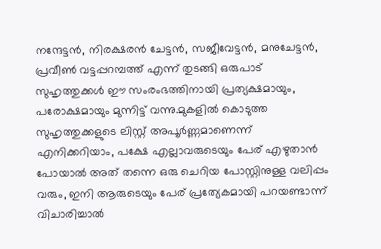നന്ദേട്ടന്‍, നിരക്ഷരന്‍ ചേട്ടന്‍, സജീവേട്ടന്‍, മനുചേട്ടന്‍, പ്രവീണ്‍ വട്ടപ്പറമ്പത്ത് എന്ന് തുടങ്ങി ഒരുപാട് സുഹൃത്തുക്കള്‍ ഈ സംരംഭത്തിനായി പ്രത്യക്ഷമായും, പരോക്ഷമായും മുന്നിട്ട് വന്നു.മുകളില്‍ കൊടുത്ത സുഹൃത്തുക്കളുടെ ലിസ്റ്റ് അപൂര്‍ണ്ണമാണെന്ന് എനിക്കറിയാം, പക്ഷേ എല്ലാവരുടെയും പേര്‌ എഴുതാന്‍ പോയാല്‍ അത് തന്നെ ഒരു ചെറിയ പോസ്റ്റിനുള്ള വലിപ്പം വരും, ഇനി ആരുടെയും പേര്‌ പ്രത്യേകമായി പറയണ്ടാന്ന് വിചാരിച്ചാല്‍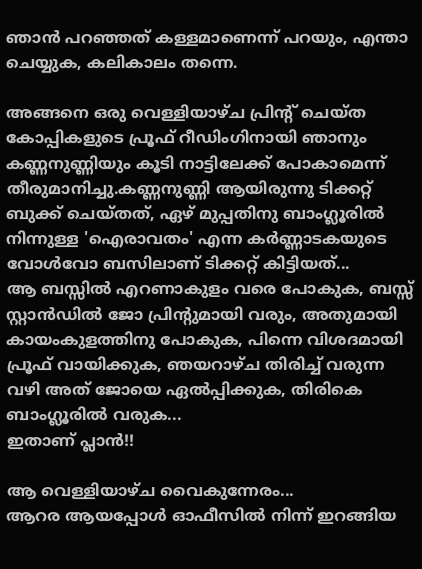ഞാന്‍ പറഞ്ഞത് കള്ളമാണെന്ന് പറയും, എന്താ ചെയ്യുക, കലികാലം തന്നെ.

അങ്ങനെ ഒരു വെള്ളിയാഴ്ച പ്രിന്‍റ്‌ ചെയ്ത കോപ്പികളുടെ പ്രൂഫ് റീഡിംഗിനായി ഞാനും കണ്ണനുണ്ണിയും കൂടി നാട്ടിലേക്ക് പോകാമെന്ന് തീരുമാനിച്ചു.കണ്ണനുണ്ണി ആയിരുന്നു ടിക്കറ്റ് ബുക്ക് ചെയ്തത്, ഏഴ് മുപ്പതിനു ബാംഗ്ലൂരില്‍ നിന്നുള്ള 'ഐരാവതം' എന്ന കര്‍ണ്ണാടകയുടെ വോള്‍വോ ബസിലാണ്‌ ടിക്കറ്റ് കിട്ടിയത്...
ആ ബസ്സില്‍ എറണാകുളം വരെ പോകുക, ബസ്സ് സ്റ്റാന്‍ഡില്‍ ജോ പ്രിന്‍റുമായി വരും, അതുമായി കായംകുളത്തിനു പോകുക, പിന്നെ വിശദമായി പ്രൂഫ് വായിക്കുക, ഞയറാഴ്ച തിരിച്ച് വരുന്ന വഴി അത് ജോയെ ഏല്‍പ്പിക്കുക, തിരികെ ബാംഗ്ലൂരില്‍ വരുക...
ഇതാണ്‌ പ്ലാന്‍!!

ആ വെള്ളിയാഴ്ച വൈകുന്നേരം...
ആറര ആയപ്പോള്‍ ഓഫീസില്‍ നിന്ന് ഇറങ്ങിയ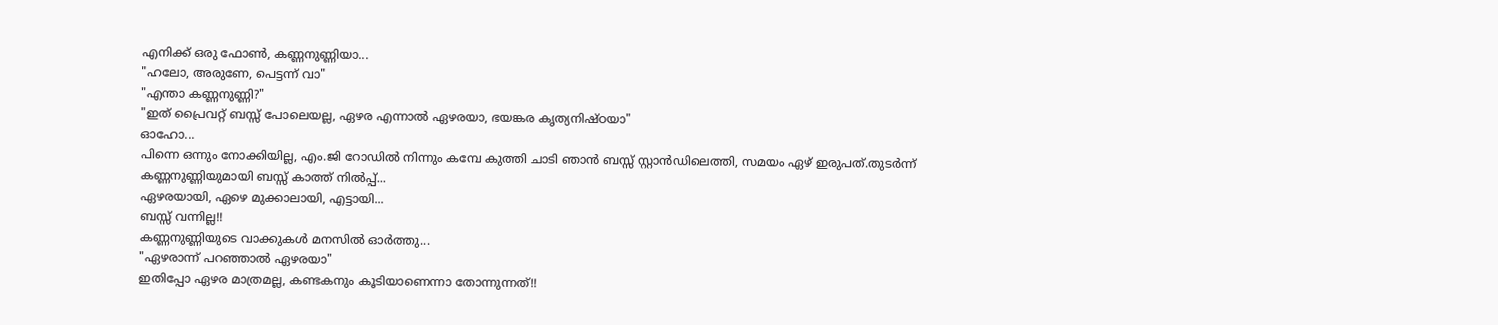എനിക്ക് ഒരു ഫോണ്‍, കണ്ണനുണ്ണിയാ...
"ഹലോ, അരുണേ, പെട്ടന്ന് വാ"
"എന്താ കണ്ണനുണ്ണി?"
"ഇത് പ്രൈവറ്റ് ബസ്സ് പോലെയല്ല, ഏഴര എന്നാല്‍ ഏഴരയാ, ഭയങ്കര കൃത്യനിഷ്ഠയാ"
ഓഹോ...
പിന്നെ ഒന്നും നോക്കിയില്ല, എം.ജി റോഡില്‍ നിന്നും കമ്പേ കുത്തി ചാടി ഞാന്‍ ബസ്സ്‌ സ്റ്റാന്‍ഡിലെത്തി, സമയം ഏഴ് ഇരുപത്.തുടര്‍ന്ന് കണ്ണനുണ്ണിയുമായി ബസ്സ് കാത്ത് നില്‍പ്പ്...
ഏഴരയായി, ഏഴെ മുക്കാലായി, എട്ടായി...
ബസ്സ് വന്നില്ല!!
കണ്ണനുണ്ണിയുടെ വാക്കുകള്‍ മനസില്‍ ഓര്‍ത്തു...
"ഏഴരാന്ന് പറഞ്ഞാല്‍ ഏഴരയാ"
ഇതിപ്പോ ഏഴര മാത്രമല്ല, കണ്ടകനും കൂടിയാണെന്നാ തോന്നുന്നത്!!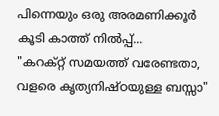പിന്നെയും ഒരു അരമണിക്കൂര്‍ കൂടി കാത്ത് നില്‍പ്പ്...
"കറക്റ്റ് സമയത്ത് വരേണ്ടതാ, വളരെ കൃത്യനിഷ്ഠയുള്ള ബസ്സാ"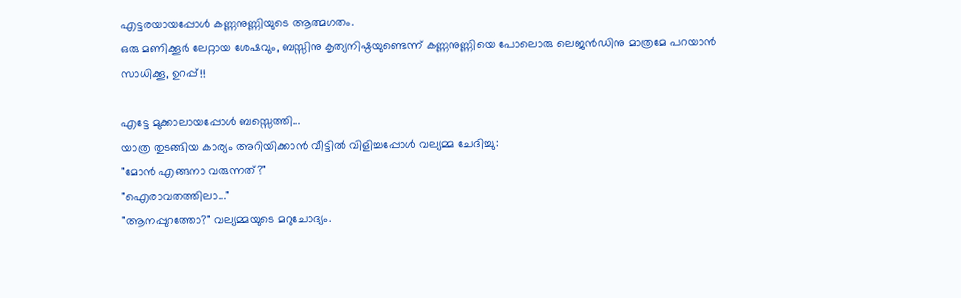എട്ടരയായപ്പോള്‍ കണ്ണനുണ്ണിയുടെ ആത്മഗതം.
ഒരു മണിക്കൂര്‍ ലേറ്റായ ശേഷവും, ബസ്സിനു കൃത്യനിഷ്ഠയുണ്ടെന്ന് കണ്ണനുണ്ണിയെ പോലൊരു ലെജന്‍ഡിനു മാത്രമേ പറയാന്‍ സാധിക്കൂ, ഉറപ്പ്!!

എട്ടേ മുക്കാലായപ്പോള്‍ ബസ്സെത്തി...
യാത്ര തുടങ്ങിയ കാര്യം അറിയിക്കാന്‍ വീട്ടില്‍ വിളിച്ചപ്പോള്‍ വല്യമ്മ ചേദിച്ചു:
"മോന്‍ എങ്ങനാ വരുന്നത്?"
"ഐരാവതത്തിലാ..."
"ആനപ്പുറത്തോ?" വല്യമ്മയുടെ മറുചോദ്യം.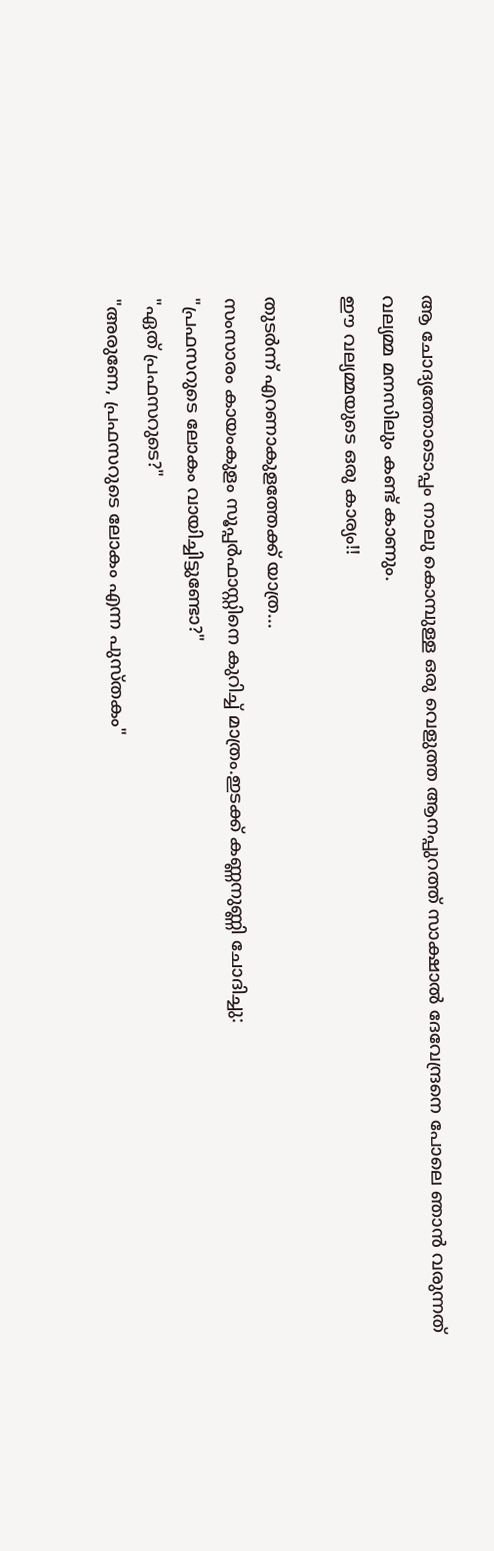ആ ചോദ്യത്തോടൊപ്പം നാലു കൊമ്പുള്ള ഒരു വെളുത്ത ആനപ്പുറത്ത് സാക്ഷാല്‍ ദേവേന്ദ്രനെ പോലെ ഞാന്‍ വരുന്നത് വല്യമ്മ മനസിലും കണ്ട് കാണും.
ഈ വല്യമ്മയുടെ ഒരു കാര്യം!!

തുടര്‍ന്ന് എറണാകുളത്തേക്ക് യാത്ര...
സംസാരം കായംകുളം സൂപ്പര്‍ഫാസ്റ്റിനെ കുറിച്ച് മാത്രം.ഇടക്ക് കണ്ണനുണ്ണി ചോദിച്ചു:
"പ്രഫസറുടെ ലോകം വായിച്ചിട്ടുണ്ടോ?"
"ഏത് പ്രഫസറുടെ?"
"അരുണേ, പ്രഫസറുടെ ലോകം എന്ന പുസ്തകം"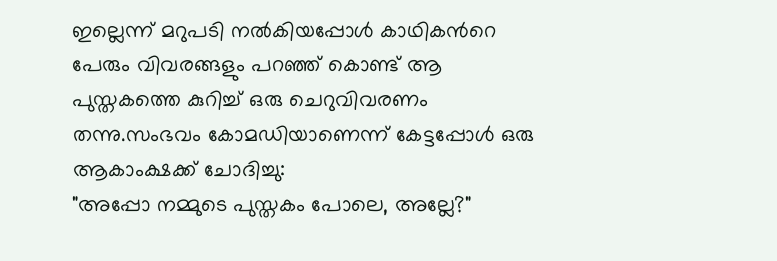ഇല്ലെന്ന് മറുപടി നല്‍കിയപ്പോള്‍ കാഥികന്‍റെ പേരും വിവരങ്ങളും പറഞ്ഞ് കൊണ്ട് ആ പുസ്തകത്തെ കുറിച്ച് ഒരു ചെറുവിവരണം തന്നു.സംഭവം കോമഡിയാണെന്ന് കേട്ടപ്പോള്‍ ഒരു ആകാംക്ഷക്ക് ചോദിച്ചു:
"അപ്പോ നമ്മുടെ പുസ്തകം പോലെ, അല്ലേ?"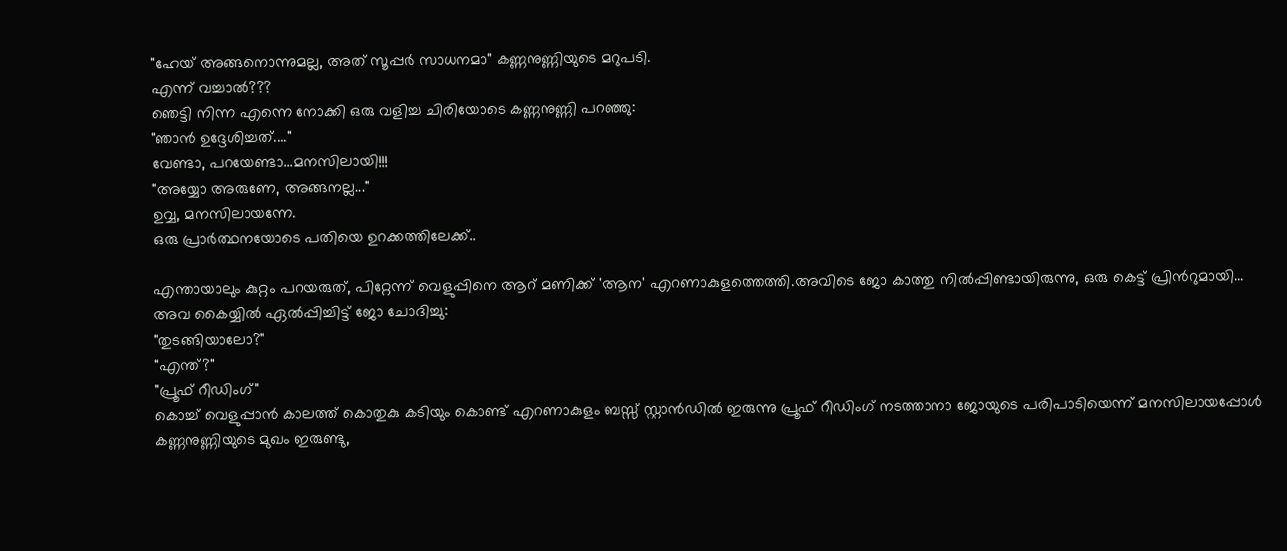"ഹേയ് അങ്ങനൊന്നുമല്ല, അത് സൂപ്പര്‍ സാധനമാ" കണ്ണനുണ്ണിയുടെ മറുപടി.
എന്ന് വച്ചാല്‍???
ഞെട്ടി നിന്ന എന്നെ നോക്കി ഒരു വളിച്ച ചിരിയോടെ കണ്ണനുണ്ണി പറഞ്ഞു:
"ഞാന്‍ ഉദ്ദേശിച്ചത്...."
വേണ്ടാ, പറയേണ്ടാ...മനസിലായി!!!
"അയ്യോ അരുണേ, അങ്ങനല്ല..."
ഉവ്വ, മനസിലായന്നേ.
ഒരു പ്രാര്‍ത്ഥനയോടെ പതിയെ ഉറക്കത്തിലേക്ക്..

എന്തായാലും കുറ്റം പറയരുത്, പിറ്റേന്ന് വെളുപ്പിനെ ആറ്‌ മണിക്ക് 'ആന' എറണാകുളത്തെത്തി.അവിടെ ജോ കാത്തു നില്‍പ്പിണ്ടായിരുന്നു, ഒരു കെട്ട് പ്രിന്‍റുമായി...
അവ കൈയ്യില്‍ ഏല്‍പ്പിച്ചിട്ട് ജോ ചോദിച്ചു:
"തുടങ്ങിയാലോ?"
"എന്ത്?"
"പ്രൂഫ് റീഡിംഗ്"
കൊച്ച് വെളുപ്പാന്‍ കാലത്ത് കൊതുകു കടിയും കൊണ്ട് എറണാകുളം ബസ്സ് സ്റ്റാന്‍ഡില്‍ ഇരുന്നു പ്രൂഫ് റീഡിംഗ് നടത്താനാ ജോയുടെ പരിപാടിയെന്ന് മനസിലായപ്പോള്‍ കണ്ണനുണ്ണിയുടെ മുഖം ഇരുണ്ടു,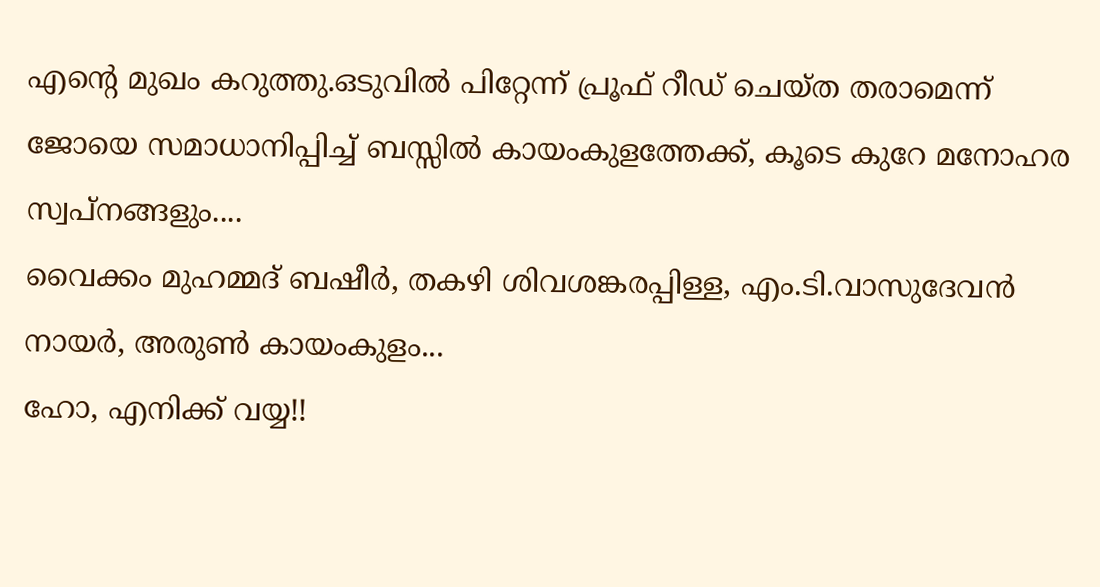എന്‍റെ മുഖം കറുത്തു.ഒടുവില്‍ പിറ്റേന്ന് പ്രൂഫ് റീഡ് ചെയ്ത തരാമെന്ന് ജോയെ സമാധാനിപ്പിച്ച് ബസ്സില്‍ കായംകുളത്തേക്ക്, കൂടെ കുറേ മനോഹര സ്വപ്നങ്ങളും....
വൈക്കം മുഹമ്മദ് ബഷീര്‍, തകഴി ശിവശങ്കരപ്പിള്ള, എം.ടി.വാസുദേവന്‍ നായര്‍, അരുണ്‍ കായംകുളം...
ഹോ, എനിക്ക് വയ്യ!!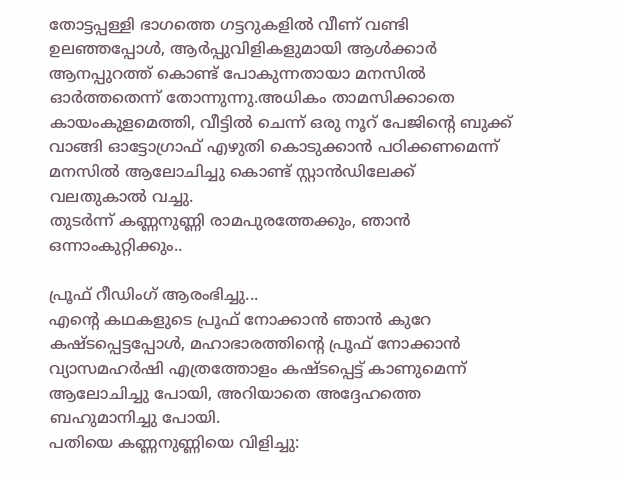തോട്ടപ്പള്ളി ഭാഗത്തെ ഗട്ടറുകളില്‍ വീണ്‌ വണ്ടി ഉലഞ്ഞപ്പോള്‍, ആര്‍പ്പുവിളികളുമായി ആള്‍ക്കാര്‍ ആനപ്പുറത്ത് കൊണ്ട് പോകുന്നതായാ മനസില്‍ ഓര്‍ത്തതെന്ന് തോന്നുന്നു.അധികം താമസിക്കാതെ കായംകുളമെത്തി, വീട്ടില്‍ ചെന്ന് ഒരു നൂറ്‌ പേജിന്‍റെ ബുക്ക് വാങ്ങി ഓട്ടോഗ്രാഫ് എഴുതി കൊടുക്കാന്‍ പഠിക്കണമെന്ന് മനസില്‍ ആലോചിച്ചു കൊണ്ട് സ്റ്റാന്‍ഡിലേക്ക് വലതുകാല്‍ വച്ചു.
തുടര്‍ന്ന് കണ്ണനുണ്ണി രാമപുരത്തേക്കും, ഞാന്‍ ഒന്നാംകുറ്റിക്കും..

പ്രൂഫ് റീഡിംഗ് ആരംഭിച്ചു...
എന്‍റെ കഥകളുടെ പ്രൂഫ് നോക്കാന്‍ ഞാന്‍ കുറേ കഷ്ടപ്പെട്ടപ്പോള്‍, മഹാഭാരത്തിന്‍റെ പ്രൂഫ് നോക്കാന്‍ വ്യാസമഹര്‍ഷി എത്രത്തോളം കഷ്ടപ്പെട്ട് കാണുമെന്ന് ആലോചിച്ചു പോയി, അറിയാതെ അദ്ദേഹത്തെ ബഹുമാനിച്ചു പോയി.
പതിയെ കണ്ണനുണ്ണിയെ വിളിച്ചു: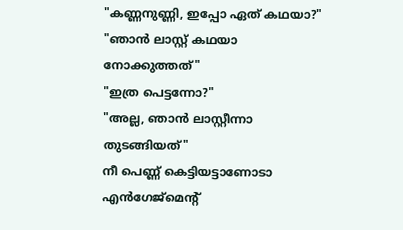"കണ്ണനുണ്ണി, ഇപ്പോ ഏത് കഥയാ?"
"ഞാന്‍ ലാസ്റ്റ് കഥയാ നോക്കുത്തത്"
"ഇത്ര പെട്ടന്നോ?"
"അല്ല, ഞാന്‍ ലാസ്റ്റീന്നാ തുടങ്ങിയത്"
നീ പെണ്ണ്‌ കെട്ടിയട്ടാണോടാ എന്‍ഗേജ്മെന്‍റ്‌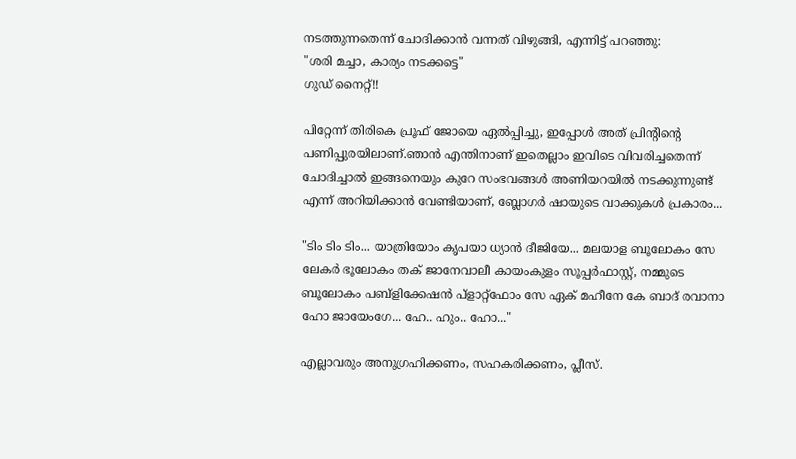നടത്തുന്നതെന്ന് ചോദിക്കാന്‍ വന്നത് വിഴുങ്ങി, എന്നിട്ട് പറഞ്ഞു:
"ശരി മച്ചാ, കാര്യം നടക്കട്ടെ"
ഗുഡ് നൈറ്റ്!!

പിറ്റേന്ന് തിരികെ പ്രൂഫ് ജോയെ ഏല്‍പ്പിച്ചു, ഇപ്പോള്‍ അത് പ്രിന്‍റിന്‍റെ പണിപ്പുരയിലാണ്.ഞാന്‍ എന്തിനാണ്‌ ഇതെല്ലാം ഇവിടെ വിവരിച്ചതെന്ന് ചോദിച്ചാല്‍ ഇങ്ങനെയും കുറേ സംഭവങ്ങള്‍ അണിയറയില്‍ നടക്കുന്നുണ്ട് എന്ന് അറിയിക്കാന്‍ വേണ്ടിയാണ്, ബ്ലോഗര്‍ ഷായുടെ വാക്കുകള്‍ പ്രകാരം...

"ടിം ടിം ടിം... യാത്രിയോം കൃപയാ ധ്യാന്‍ ദീജിയേ... മലയാള ബൂലോകം സേ ലേകര്‍ ഭൂലോകം തക് ജാനേവാലീ കായംകുളം സൂപ്പര്‍ഫാസ്റ്റ്, നമ്മുടെ ബൂലോകം പബ്ളിക്കേഷന്‍ പ്ളാറ്റ്ഫോം സേ ഏക് മഹീനേ കേ ബാദ് രവാനാ ഹോ ജായേംഗേ... ഹേ.. ഹും.. ഹോ..."

എല്ലാവരും അനുഗ്രഹിക്കണം, സഹകരിക്കണം, പ്ലീസ്.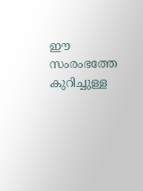ഈ സംരംഭത്തേ കുറിച്ചുള്ള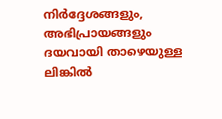നിര്‍ദ്ദേശങ്ങളും, അഭിപ്രായങ്ങളും ദയവായി താഴെയുള്ള ലിങ്കില്‍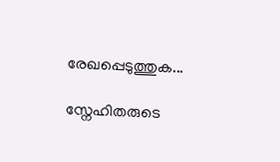രേഖപ്പെടുത്തുക...

സ്നേഹിതരുടെ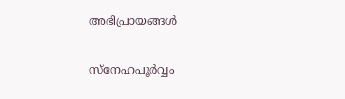അഭിപ്രായങ്ങള്‍

സ്നേഹപൂര്‍വ്വം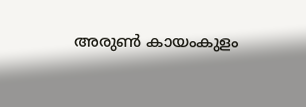അരുണ്‍ കായംകുളം